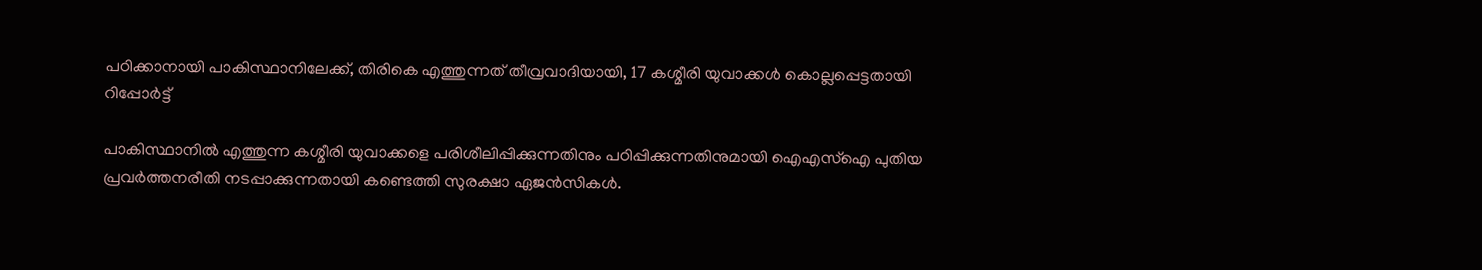പഠിക്കാനായി പാകിസ്ഥാനിലേക്ക്, തിരികെ എത്തുന്നത് തീവ്രവാദിയായി, 17 കശ്മീരി യുവാക്കള്‍ കൊല്ലപ്പെട്ടതായി റിപ്പോര്‍ട്ട്

പാകിസ്ഥാനില്‍ എത്തുന്ന കശ്മീരി യുവാക്കളെ പരിശീലിപ്പിക്കുന്നതിനും പഠിപ്പിക്കുന്നതിനുമായി ഐഎസ്ഐ പുതിയ പ്രവര്‍ത്തനരീതി നടപ്പാക്കുന്നതായി കണ്ടെത്തി സുരക്ഷാ ഏജന്‍സികള്‍.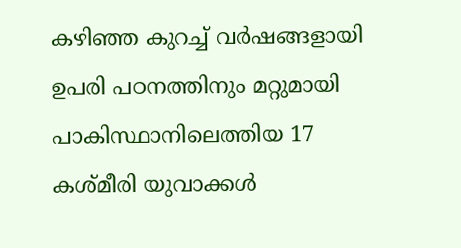കഴിഞ്ഞ കുറച്ച് വര്‍ഷങ്ങളായി ഉപരി പഠനത്തിനും മറ്റുമായി പാകിസ്ഥാനിലെത്തിയ 17 കശ്മീരി യുവാക്കള്‍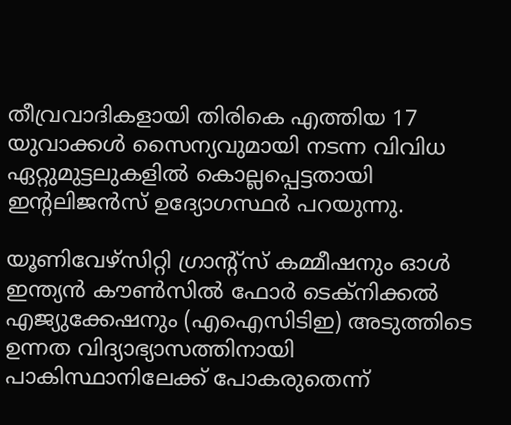തീവ്രവാദികളായി തിരികെ എത്തിയ 17 യുവാക്കള്‍ സൈന്യവുമായി നടന്ന വിവിധ ഏറ്റുമുട്ടലുകളില്‍ കൊല്ലപ്പെട്ടതായി ഇന്റലിജന്‍സ് ഉദ്യോഗസ്ഥര്‍ പറയുന്നു.

യൂണിവേഴ്‌സിറ്റി ഗ്രാന്റ്‌സ് കമ്മീഷനും ഓള്‍ ഇന്ത്യന്‍ കൗണ്‍സില്‍ ഫോര്‍ ടെക്‌നിക്കല്‍ എജ്യുക്കേഷനും (എഐസിടിഇ) അടുത്തിടെ ഉന്നത വിദ്യാഭ്യാസത്തിനായി പാകിസ്ഥാനിലേക്ക് പോകരുതെന്ന്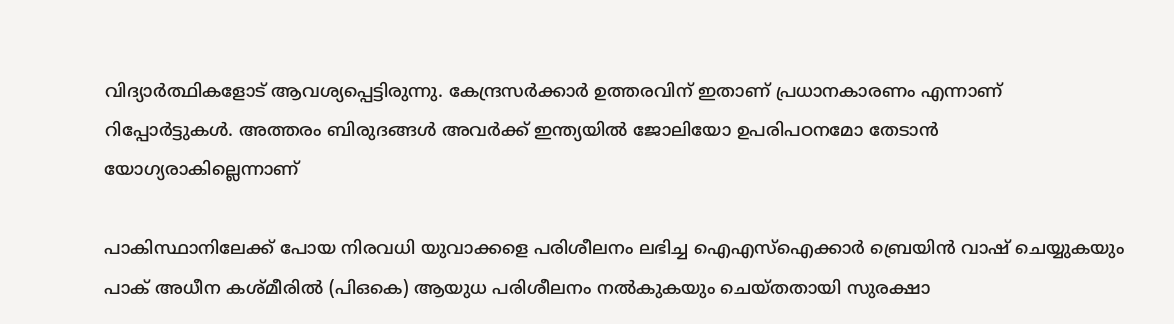വിദ്യാര്‍ത്ഥികളോട് ആവശ്യപ്പെട്ടിരുന്നു. കേന്ദ്രസര്‍ക്കാര്‍ ഉത്തരവിന് ഇതാണ് പ്രധാനകാരണം എന്നാണ് റിപ്പോര്‍ട്ടുകള്‍. അത്തരം ബിരുദങ്ങള്‍ അവര്‍ക്ക് ഇന്ത്യയില്‍ ജോലിയോ ഉപരിപഠനമോ തേടാന്‍ യോഗ്യരാകില്ലെന്നാണ്

പാകിസ്ഥാനിലേക്ക് പോയ നിരവധി യുവാക്കളെ പരിശീലനം ലഭിച്ച ഐഎസ്ഐക്കാര്‍ ബ്രെയിന്‍ വാഷ് ചെയ്യുകയും പാക് അധീന കശ്മീരില്‍ (പിഒകെ) ആയുധ പരിശീലനം നല്‍കുകയും ചെയ്തതായി സുരക്ഷാ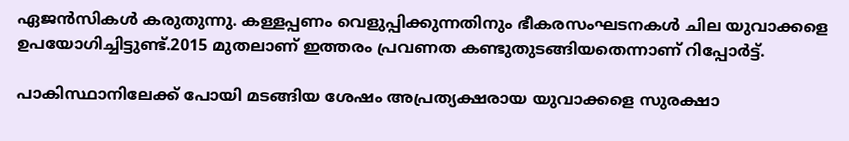ഏജന്‍സികള്‍ കരുതുന്നു. കള്ളപ്പണം വെളുപ്പിക്കുന്നതിനും ഭീകരസംഘടനകള്‍ ചില യുവാക്കളെ ഉപയോഗിച്ചിട്ടുണ്ട്.2015 മുതലാണ് ഇത്തരം പ്രവണത കണ്ടുതുടങ്ങിയതെന്നാണ് റിപ്പോര്‍ട്ട്.

പാകിസ്ഥാനിലേക്ക് പോയി മടങ്ങിയ ശേഷം അപ്രത്യക്ഷരായ യുവാക്കളെ സുരക്ഷാ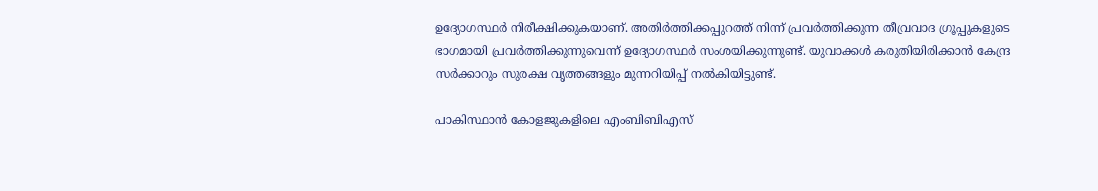ഉദ്യോഗസ്ഥര്‍ നിരീക്ഷിക്കുകയാണ്. അതിര്‍ത്തിക്കപ്പുറത്ത് നിന്ന് പ്രവര്‍ത്തിക്കുന്ന തീവ്രവാദ ഗ്രൂപ്പുകളുടെ ഭാഗമായി പ്രവര്‍ത്തിക്കുന്നുവെന്ന് ഉദ്യോഗസ്ഥര്‍ സംശയിക്കുന്നുണ്ട്. യുവാക്കള്‍ കരുതിയിരിക്കാന്‍ കേന്ദ്ര സര്‍ക്കാറും സുരക്ഷ വൃത്തങ്ങളും മുന്നറിയിപ്പ് നല്‍കിയിട്ടുണ്ട്.

പാകിസ്ഥാന്‍ കോളജുകളിലെ എംബിബിഎസ്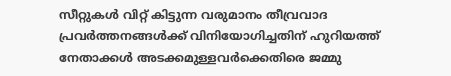സീറ്റുകള്‍ വിറ്റ് കിട്ടുന്ന വരുമാനം തീവ്രവാദ പ്രവര്‍ത്തനങ്ങള്‍ക്ക് വിനിയോഗിച്ചതിന് ഹുറിയത്ത് നേതാക്കള്‍ അടക്കമുള്ളവര്‍ക്കെതിരെ ജമ്മു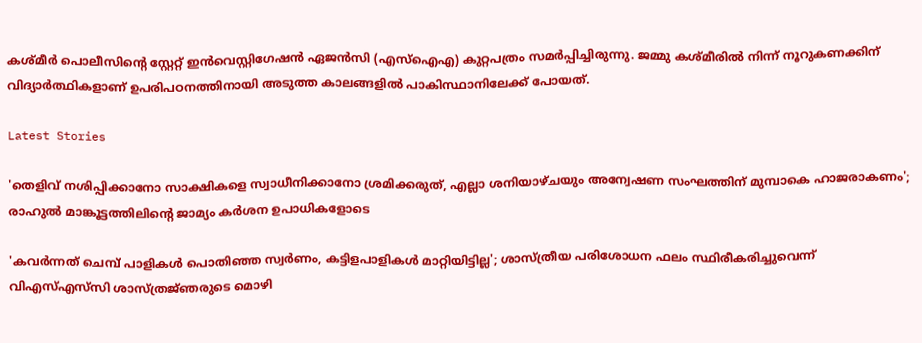കശ്മീര്‍ പൊലീസിന്റെ സ്റ്റേറ്റ് ഇന്‍വെസ്റ്റിഗേഷന്‍ ഏജന്‍സി (എസ്‌ഐഎ) കുറ്റപത്രം സമര്‍പ്പിച്ചിരുന്നു. ജമ്മു കശ്മീരില്‍ നിന്ന് നൂറുകണക്കിന് വിദ്യാര്‍ത്ഥികളാണ് ഉപരിപഠനത്തിനായി അടുത്ത കാലങ്ങളില്‍ പാകിസ്ഥാനിലേക്ക് പോയത്.

Latest Stories

'തെളിവ് നശിപ്പിക്കാനോ സാക്ഷികളെ സ്വാധീനിക്കാനോ ശ്രമിക്കരുത്, എല്ലാ ശനിയാഴ്ചയും അന്വേഷണ സംഘത്തിന് മുമ്പാകെ ഹാജരാകണം'; രാഹുൽ മാങ്കൂട്ടത്തിലിന്റെ ജാമ്യം കർശന ഉപാധികളോടെ

'കവർന്നത് ചെമ്പ് പാളികൾ പൊതിഞ്ഞ സ്വർണം, കട്ടിളപാളികൾ മാറ്റിയിട്ടില്ല'; ശാസ്ത്രീയ പരിശോധന ഫലം സ്ഥിരീകരിച്ചുവെന്ന് വിഎസ്എസ്‍സി ശാസ്ത്രജ്‌ഞരുടെ മൊഴി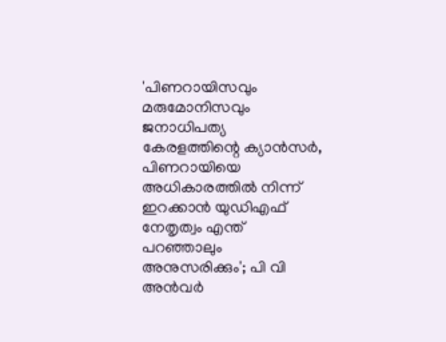'പിണറായിസവും മരുമോനിസവും ജനാധിപത്യ കേരളത്തിന്റെ ക്യാൻസർ, പിണറായിയെ അധികാരത്തിൽ നിന്ന് ഇറക്കാൻ യുഡിഎഫ് നേതൃത്വം എന്ത്‌ പറഞ്ഞാലും അനുസരിക്കും'; പി വി അൻവർ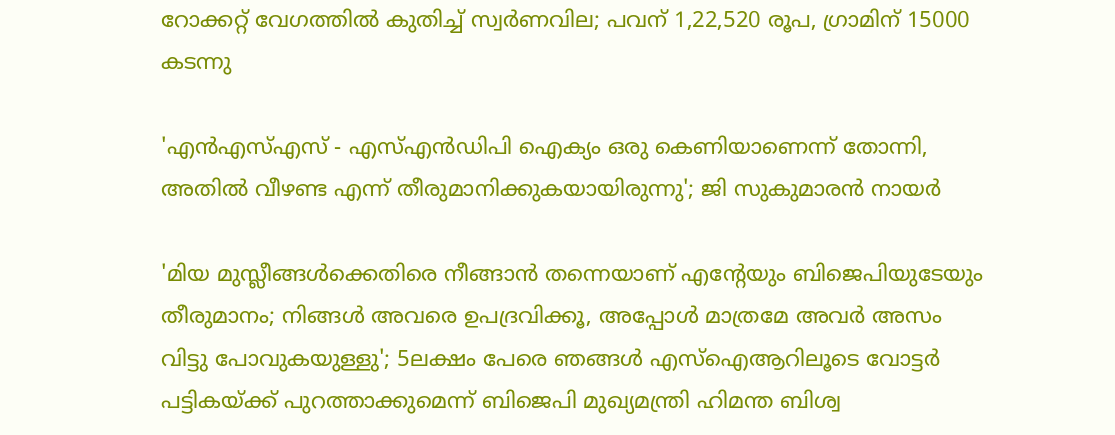റോക്കറ്റ് വേഗത്തിൽ കുതിച്ച് സ്വർണവില; പവന് 1,22,520 രൂപ, ഗ്രാമിന് 15000 കടന്നു

'എന്‍എസ്എസ് - എസ്എന്‍ഡിപി ഐക്യം ഒരു കെണിയാണെന്ന് തോന്നി, അതിൽ വീഴണ്ട എന്ന് തീരുമാനിക്കുകയായിരുന്നു'; ജി സുകുമാരൻ നായർ

'മിയ മുസ്ലീങ്ങള്‍ക്കെതിരെ നീങ്ങാന്‍ തന്നെയാണ് എന്റേയും ബിജെപിയുടേയും തീരുമാനം; നിങ്ങള്‍ അവരെ ഉപദ്രവിക്കൂ, അപ്പോള്‍ മാത്രമേ അവര്‍ അസം വിട്ടു പോവുകയുള്ളു'; 5ലക്ഷം പേരെ ഞങ്ങള്‍ എസ്‌ഐആറിലൂടെ വോട്ടര്‍ പട്ടികയ്ക്ക് പുറത്താക്കുമെന്ന് ബിജെപി മുഖ്യമന്ത്രി ഹിമന്ത ബിശ്വ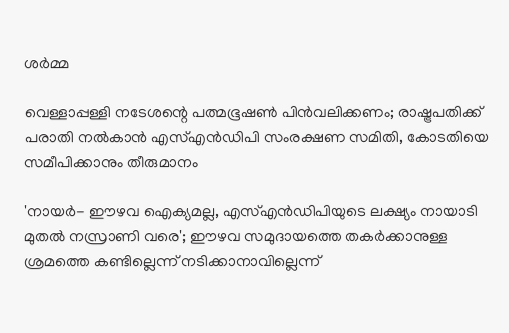ശര്‍മ്മ

വെള്ളാപ്പള്ളി നടേശന്റെ പത്മഭൂഷൺ പിൻവലിക്കണം; രാഷ്ട്രപതിക്ക് പരാതി നൽകാൻ എസ്എൻഡിപി സംരക്ഷണ സമിതി, കോടതിയെ സമീപിക്കാനും തീരുമാനം

'നായർ- ഈഴവ ഐക്യമല്ല, എസ്എൻഡിപിയുടെ ലക്ഷ്യം നായാടി മുതൽ നസ്രാണി വരെ'; ഈഴവ സമുദായത്തെ തകർക്കാനുള്ള ശ്രമത്തെ കണ്ടില്ലെന്ന് നടിക്കാനാവില്ലെന്ന്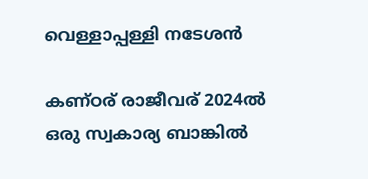വെള്ളാപ്പള്ളി നടേശൻ

കണ്ഠര് രാജീവര് 2024ല്‍ ഒരു സ്വകാര്യ ബാങ്കില്‍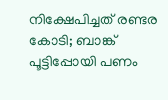നിക്ഷേപിച്ചത് രണ്ടര കോടി; ബാങ്ക് പൂട്ടിപ്പോയി പണം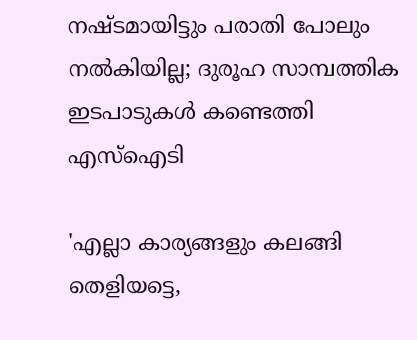നഷ്ടമായിട്ടും പരാതി പോലും നല്‍കിയില്ല; ദുരൂഹ സാമ്പത്തിക ഇടപാടുകള്‍ കണ്ടെത്തി എസ്‌ഐടി

'എല്ലാ കാര്യങ്ങളും കലങ്ങി തെളിയട്ടെ,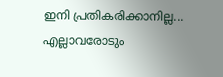ഇനി പ്രതികരിക്കാനില്ല... എല്ലാവരോടും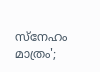സ്നേഹം മാത്രം';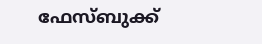ഫേസ്ബുക്ക്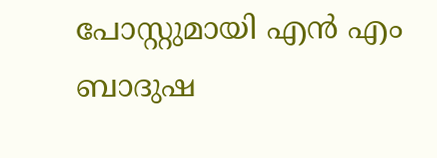പോസ്റ്റുമായി എൻ എം ബാദുഷ